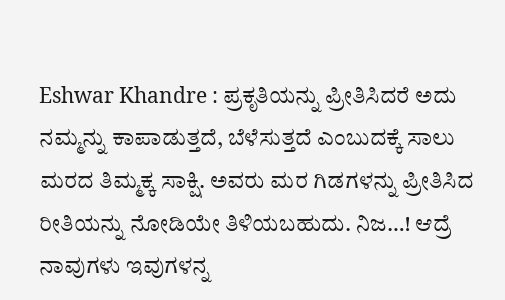Eshwar Khandre : ಪ್ರಕೃತಿಯನ್ನು ಪ್ರೀತಿಸಿದರೆ ಅದು ನಮ್ಮನ್ನು ಕಾಪಾಡುತ್ತದೆ, ಬೆಳೆಸುತ್ತದೆ ಎಂಬುದಕ್ಕೆ ಸಾಲು ಮರದ ತಿಮ್ಮಕ್ಕ ಸಾಕ್ಷಿ. ಅವರು ಮರ ಗಿಡಗಳನ್ನು ಪ್ರೀತಿಸಿದ ರೀತಿಯನ್ನು ನೋಡಿಯೇ ತಿಳಿಯಬಹುದು. ನಿಜ…! ಆದ್ರೆ ನಾವುಗಳು ಇವುಗಳನ್ನ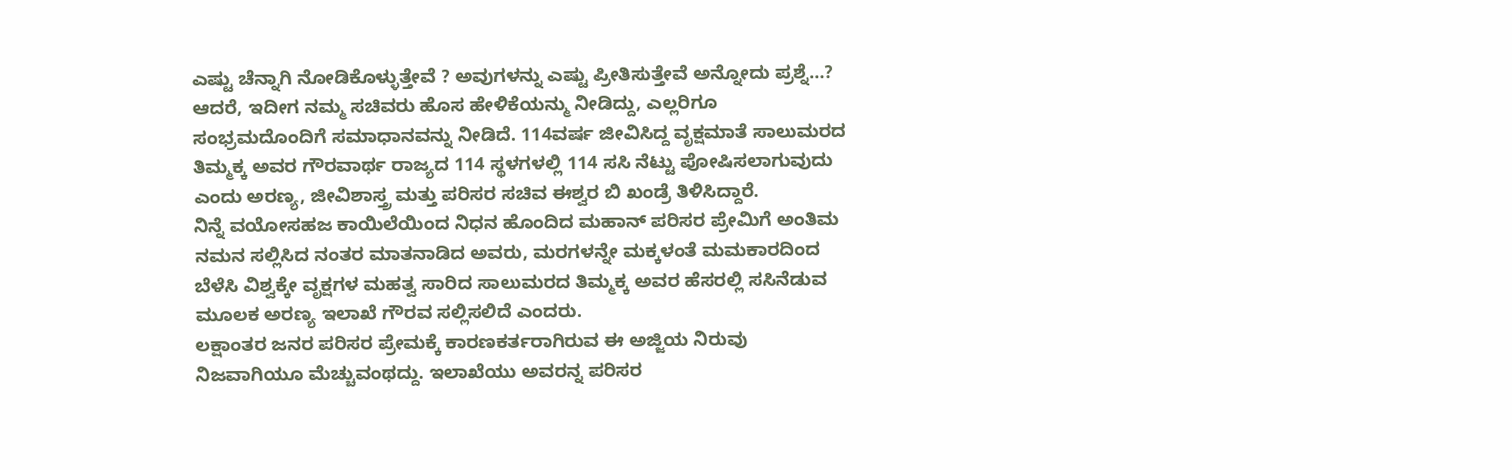ಎಷ್ಟು ಚೆನ್ನಾಗಿ ನೋಡಿಕೊಳ್ಳುತ್ತೇವೆ ? ಅವುಗಳನ್ನು ಎಷ್ಟು ಪ್ರೀತಿಸುತ್ತೇವೆ ಅನ್ನೋದು ಪ್ರಶ್ನೆ…?
ಆದರೆ, ಇದೀಗ ನಮ್ಮ ಸಚಿವರು ಹೊಸ ಹೇಳಿಕೆಯನ್ಮು ನೀಡಿದ್ದು, ಎಲ್ಲರಿಗೂ ಸಂಭ್ರಮದೊಂದಿಗೆ ಸಮಾಧಾನವನ್ನು ನೀಡಿದೆ. 114ವರ್ಷ ಜೀವಿಸಿದ್ದ ವೃಕ್ಷಮಾತೆ ಸಾಲುಮರದ ತಿಮ್ಮಕ್ಕ ಅವರ ಗೌರವಾರ್ಥ ರಾಜ್ಯದ 114 ಸ್ಥಳಗಳಲ್ಲಿ 114 ಸಸಿ ನೆಟ್ಟು ಪೋಷಿಸಲಾಗುವುದು ಎಂದು ಅರಣ್ಯ, ಜೀವಿಶಾಸ್ತ್ರ ಮತ್ತು ಪರಿಸರ ಸಚಿವ ಈಶ್ವರ ಬಿ ಖಂಡ್ರೆ ತಿಳಿಸಿದ್ದಾರೆ.
ನಿನ್ನೆ ವಯೋಸಹಜ ಕಾಯಿಲೆಯಿಂದ ನಿಧನ ಹೊಂದಿದ ಮಹಾನ್ ಪರಿಸರ ಪ್ರೇಮಿಗೆ ಅಂತಿಮ ನಮನ ಸಲ್ಲಿಸಿದ ನಂತರ ಮಾತನಾಡಿದ ಅವರು, ಮರಗಳನ್ನೇ ಮಕ್ಕಳಂತೆ ಮಮಕಾರದಿಂದ ಬೆಳೆಸಿ ವಿಶ್ವಕ್ಕೇ ವೃಕ್ಷಗಳ ಮಹತ್ವ ಸಾರಿದ ಸಾಲುಮರದ ತಿಮ್ಮಕ್ಕ ಅವರ ಹೆಸರಲ್ಲಿ ಸಸಿನೆಡುವ ಮೂಲಕ ಅರಣ್ಯ ಇಲಾಖೆ ಗೌರವ ಸಲ್ಲಿಸಲಿದೆ ಎಂದರು.
ಲಕ್ಷಾಂತರ ಜನರ ಪರಿಸರ ಪ್ರೇಮಕ್ಕೆ ಕಾರಣಕರ್ತರಾಗಿರುವ ಈ ಅಜ್ಜಿಯ ನಿರುವು ನಿಜವಾಗಿಯೂ ಮೆಚ್ಚುವಂಥದ್ದು. ಇಲಾಖೆಯು ಅವರನ್ನ ಪರಿಸರ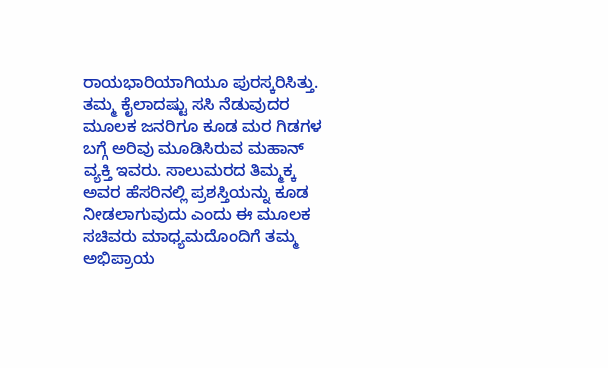ರಾಯಭಾರಿಯಾಗಿಯೂ ಪುರಸ್ಕರಿಸಿತ್ತು. ತಮ್ಮ ಕೈಲಾದಷ್ಟು ಸಸಿ ನೆಡುವುದರ ಮೂಲಕ ಜನರಿಗೂ ಕೂಡ ಮರ ಗಿಡಗಳ ಬಗ್ಗೆ ಅರಿವು ಮೂಡಿಸಿರುವ ಮಹಾನ್ ವ್ಯಕ್ತಿ ಇವರು. ಸಾಲುಮರದ ತಿಮ್ಮಕ್ಕ ಅವರ ಹೆಸರಿನಲ್ಲಿ ಪ್ರಶಸ್ತಿಯನ್ನು ಕೂಡ ನೀಡಲಾಗುವುದು ಎಂದು ಈ ಮೂಲಕ ಸಚಿವರು ಮಾಧ್ಯಮದೊಂದಿಗೆ ತಮ್ಮ ಅಭಿಪ್ರಾಯ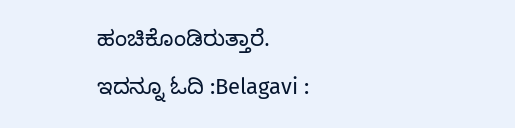ಹಂಚಿಕೊಂಡಿರುತ್ತಾರೆ.
ಇದನ್ನೂ ಓದಿ :Belagavi :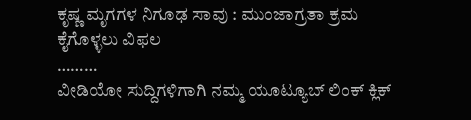ಕೃಷ್ಣ ಮೃಗಗಳ ನಿಗೂಢ ಸಾವು : ಮುಂಜಾಗ್ರತಾ ಕ್ರಮ ಕೈಗೊಳ್ಳಲು ವಿಫಲ
………
ವೀಡಿಯೋ ಸುದ್ದಿಗಳಿಗಾಗಿ ನಮ್ಮ ಯೂಟ್ಯೂಬ್ ಲಿಂಕ್ ಕ್ಲಿಕ್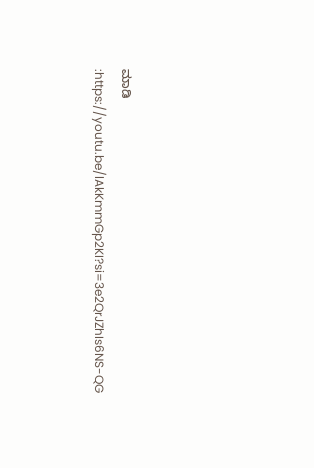ಮಾಡಿ :https://youtu.be/lAkKmmGp2KI?si=3e2QrJZhIs6NS-QG